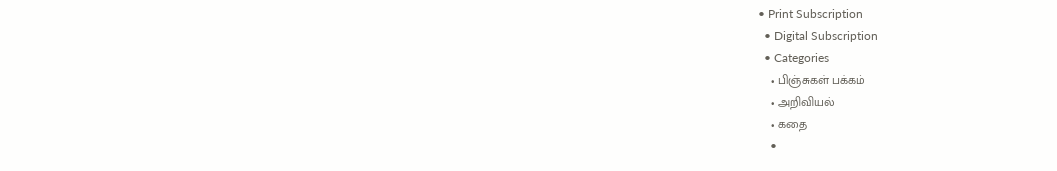• Print Subscription
  • Digital Subscription
  • Categories
    • பிஞ்சுகள் பக்கம்
    • அறிவியல்
    • கதை
    •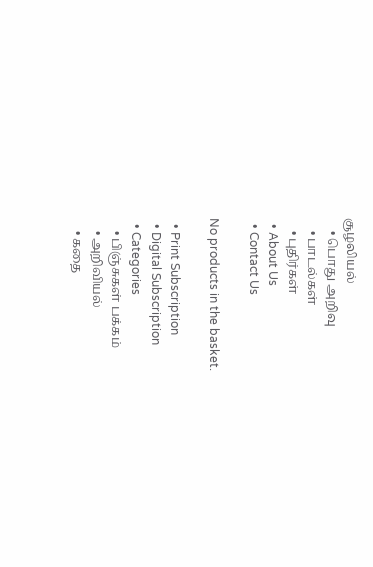சூழலியல்
    • பொது அறிவு
    • பாடல்கள்
    • புதிர்கள்
  • About Us
  • Contact Us

No products in the basket.

  • Print Subscription
  • Digital Subscription
  • Categories
    • பிஞ்சுகள் பக்கம்
    • அறிவியல்
    • கதை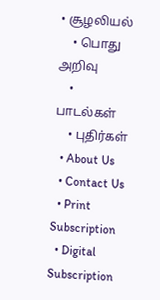• சூழலியல்
    • பொது அறிவு
    • பாடல்கள்
    • புதிர்கள்
  • About Us
  • Contact Us
  • Print Subscription
  • Digital Subscription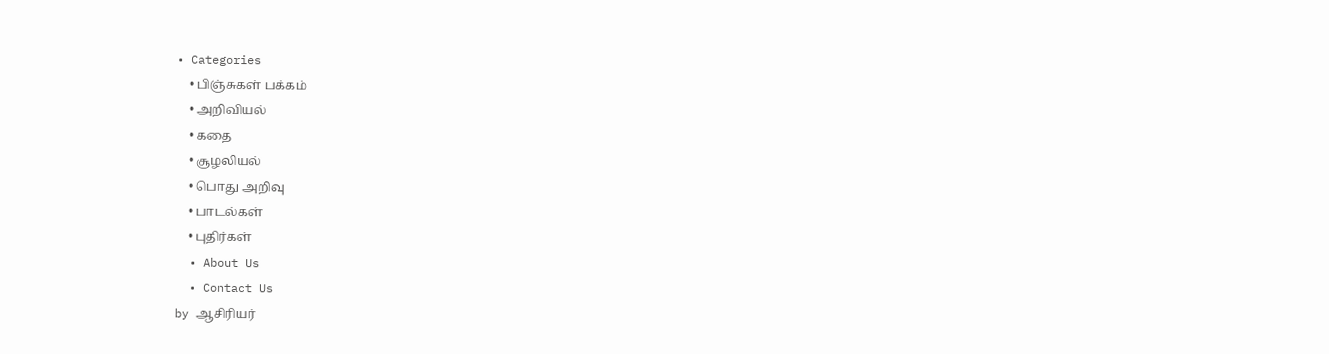• Categories
    • பிஞ்சுகள் பக்கம்
    • அறிவியல்
    • கதை
    • சூழலியல்
    • பொது அறிவு
    • பாடல்கள்
    • புதிர்கள்
  • About Us
  • Contact Us
by ஆசிரியர்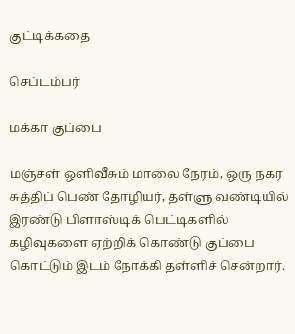குட்டிக்கதை

செப்டம்பர்

மக்கா குப்பை

மஞ்சள் ஒளிவீசும் மாலை நேரம், ஒரு நகர சுத்திப் பெண் தோழியர், தள்ளு வண்டியில் இரண்டு பிளாஸ்டிக் பெட்டிகளில் கழிவுகளை ஏற்றிக் கொண்டு குப்பை கொட்டும் இடம் நோக்கி தள்ளிச் சென்றார்.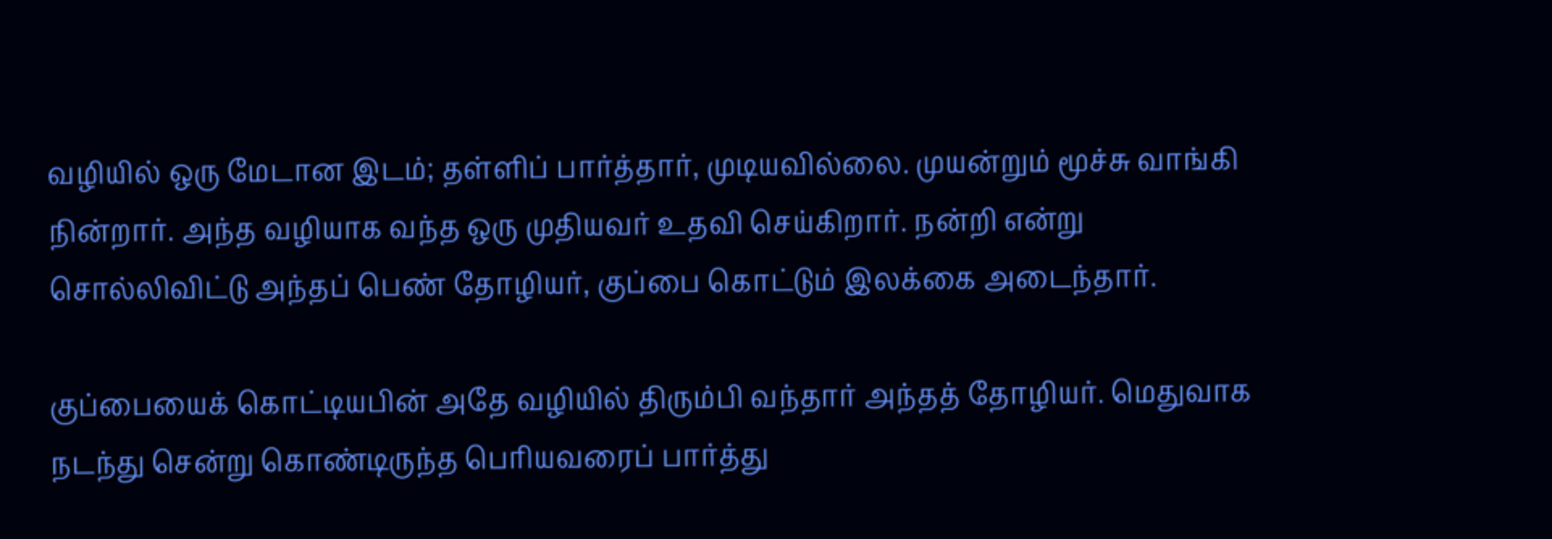வழியில் ஒரு மேடான இடம்; தள்ளிப் பார்த்தார், முடியவில்லை. முயன்றும் மூச்சு வாங்கி நின்றார். அந்த வழியாக வந்த ஒரு முதியவர் உதவி செய்கிறார். நன்றி என்று சொல்லிவிட்டு அந்தப் பெண் தோழியர், குப்பை கொட்டும் இலக்கை அடைந்தார்.

குப்பையைக் கொட்டியபின் அதே வழியில் திரும்பி வந்தார் அந்தத் தோழியர். மெதுவாக நடந்து சென்று கொண்டிருந்த பெரியவரைப் பார்த்து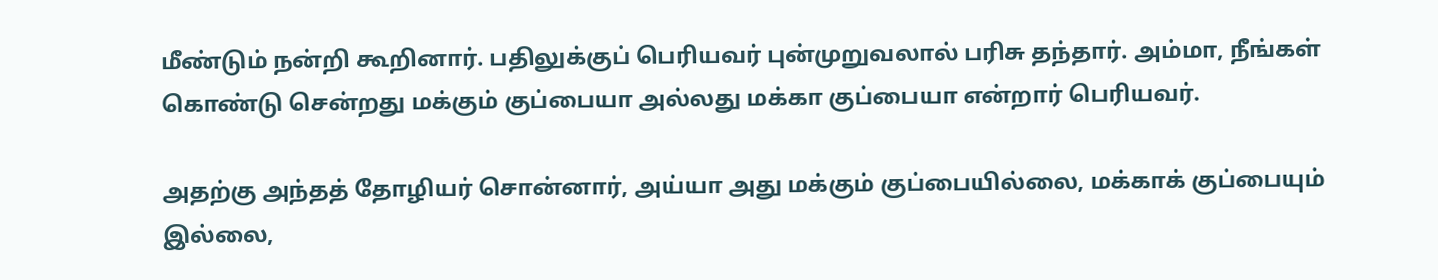மீண்டும் நன்றி கூறினார். பதிலுக்குப் பெரியவர் புன்முறுவலால் பரிசு தந்தார். அம்மா, நீங்கள் கொண்டு சென்றது மக்கும் குப்பையா அல்லது மக்கா குப்பையா என்றார் பெரியவர்.

அதற்கு அந்தத் தோழியர் சொன்னார், அய்யா அது மக்கும் குப்பையில்லை, மக்காக் குப்பையும் இல்லை,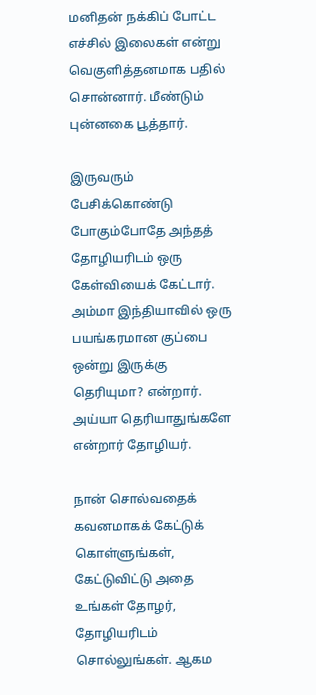மனிதன் நக்கிப் போட்ட எச்சில் இலைகள் என்று வெகுளித்தனமாக பதில் சொன்னார். மீண்டும் புன்னகை பூத்தார்.

இருவரும் பேசிக்கொண்டு போகும்போதே அந்தத் தோழியரிடம் ஒரு கேள்வியைக் கேட்டார். அம்மா இந்தியாவில் ஒரு பயங்கரமான குப்பை ஒன்று இருக்கு தெரியுமா? என்றார். அய்யா தெரியாதுங்களே என்றார் தோழியர்.

நான் சொல்வதைக் கவனமாகக் கேட்டுக் கொள்ளுங்கள், கேட்டுவிட்டு அதை உங்கள் தோழர், தோழியரிடம் சொல்லுங்கள். ஆகம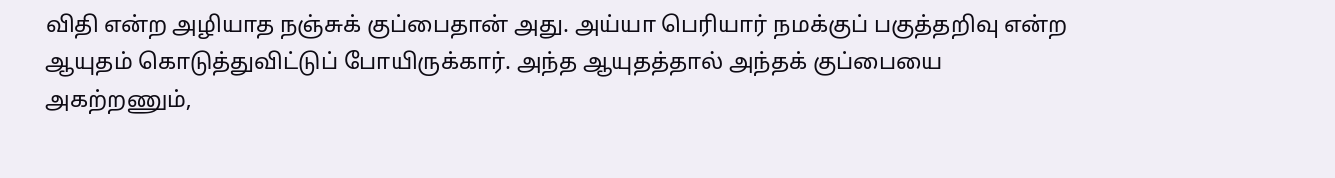விதி என்ற அழியாத நஞ்சுக் குப்பைதான் அது. அய்யா பெரியார் நமக்குப் பகுத்தறிவு என்ற ஆயுதம் கொடுத்துவிட்டுப் போயிருக்கார். அந்த ஆயுதத்தால் அந்தக் குப்பையை அகற்றணும்,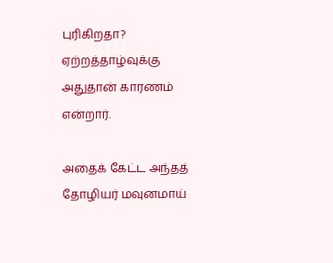புரிகிறதா? ஏற்றத்தாழ்வுக்கு அதுதான் காரணம் என்றார்.

அதைக் கேட்ட அந்தத் தோழியர் மவுனமாய்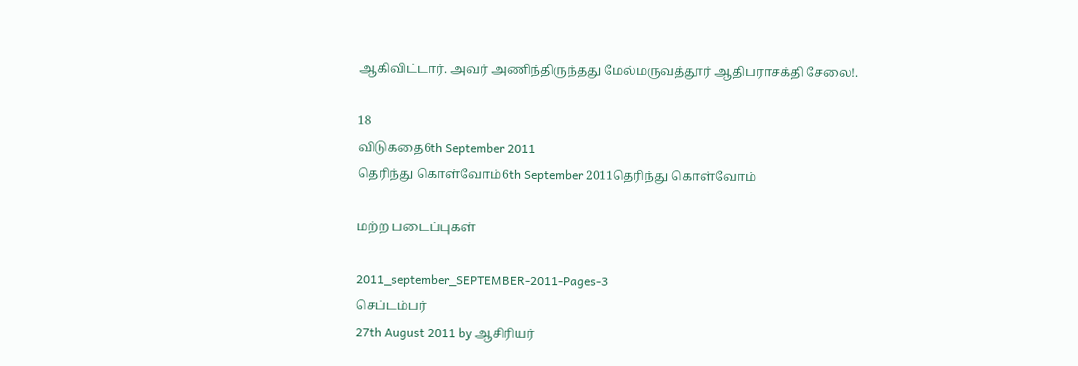ஆகிவிட்டார். அவர் அணிந்திருந்தது மேல்மருவத்தூர் ஆதிபராசக்தி சேலை!.

18
விடுகதை6th September 2011
தெரிந்து கொள்வோம்6th September 2011தெரிந்து கொள்வோம்

மற்ற படைப்புகள்

2011_september_SEPTEMBER-2011-Pages-3
செப்டம்பர்
27th August 2011 by ஆசிரியர்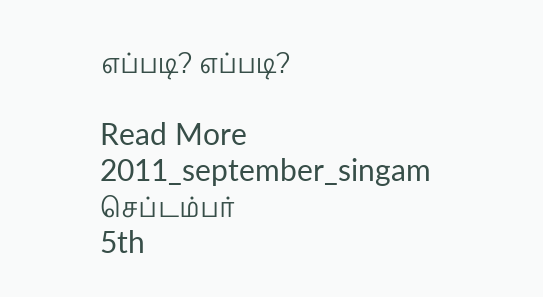எப்படி? எப்படி?

Read More
2011_september_singam
செப்டம்பர்
5th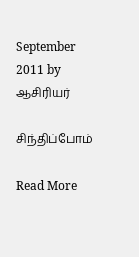September 2011 by ஆசிரியர்

சிந்திப்போம்

Read More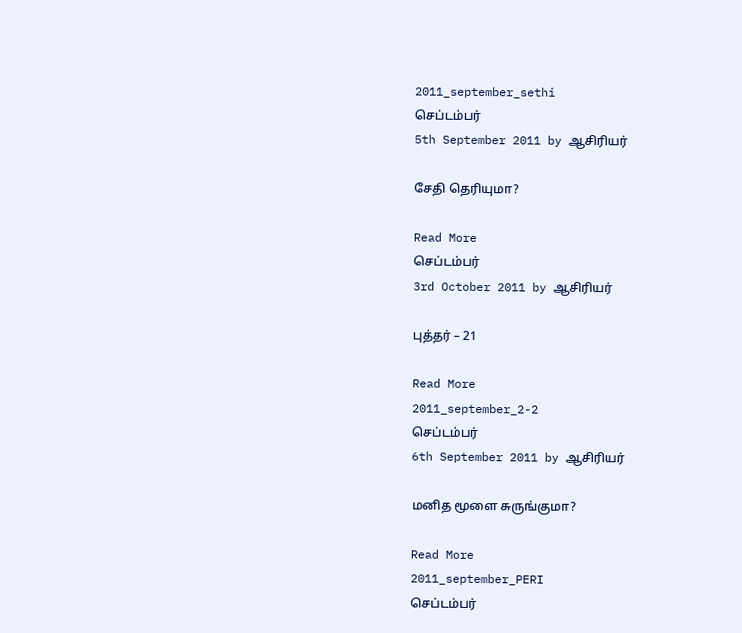2011_september_sethi
செப்டம்பர்
5th September 2011 by ஆசிரியர்

சேதி தெரியுமா?

Read More
செப்டம்பர்
3rd October 2011 by ஆசிரியர்

புத்தர் – 21

Read More
2011_september_2-2
செப்டம்பர்
6th September 2011 by ஆசிரியர்

மனித மூளை சுருங்குமா?

Read More
2011_september_PERI
செப்டம்பர்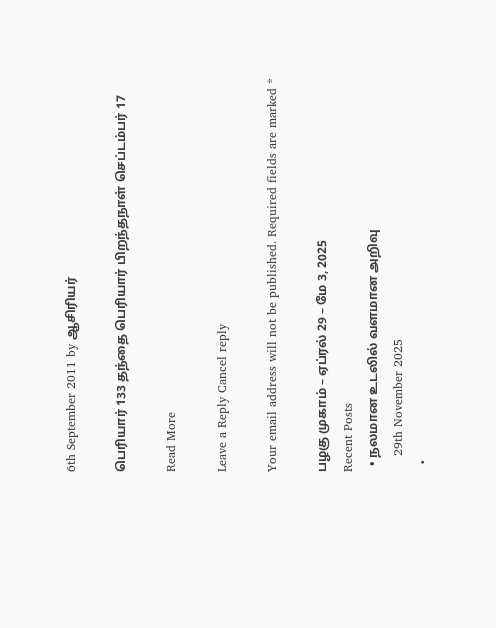6th September 2011 by ஆசிரியர்

பெரியார் 133 தந்தை பெரியார் பிறந்தநாள் செப்டம்பர் 17

Read More

Leave a Reply Cancel reply

Your email address will not be published. Required fields are marked *

பழகு முகாம் – ஏப்ரல் 29 – மே 3, 2025
Recent Posts
  • நலமான உடலில் வளமான அறிவு
    29th November 2025
  •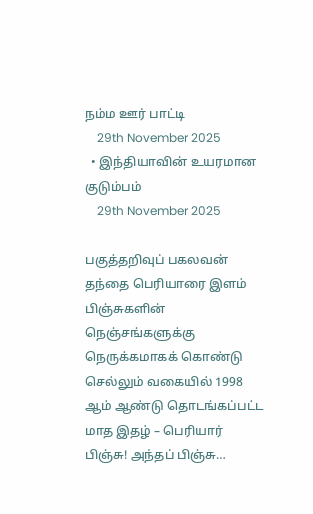நம்ம ஊர் பாட்டி
    29th November 2025
  • இந்தியாவின் உயரமான குடும்பம்
    29th November 2025

பகுத்தறிவுப் பகலவன் தந்தை பெரியாரை இளம் பிஞ்சுகளின் நெஞ்சங்களுக்கு நெருக்கமாகக் கொண்டு செல்லும் வகையில் 1998 ஆம் ஆண்டு தொடங்கப்பட்ட மாத இதழ் – பெரியார் பிஞ்சு! அந்தப் பிஞ்சு…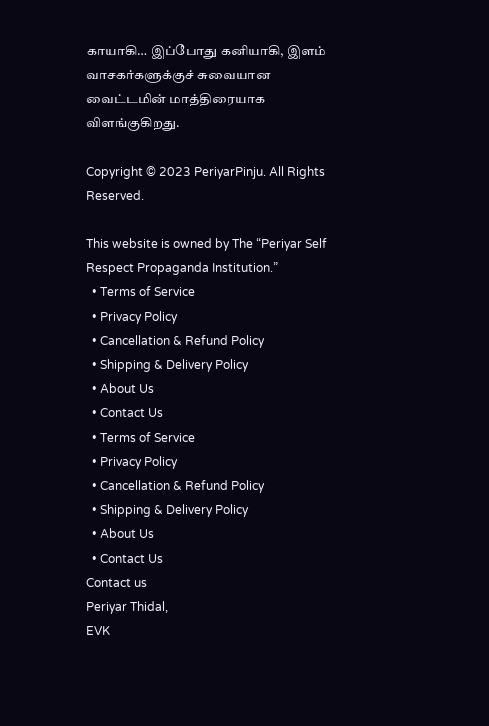காயாகி… இப்போது கனியாகி, இளம் வாசகர்களுக்குச் சுவையான வைட்டமின் மாத்திரையாக விளங்குகிறது.

Copyright © 2023 PeriyarPinju. All Rights Reserved.

This website is owned by The “Periyar Self Respect Propaganda Institution.”
  • Terms of Service
  • Privacy Policy
  • Cancellation & Refund Policy
  • Shipping & Delivery Policy
  • About Us
  • Contact Us
  • Terms of Service
  • Privacy Policy
  • Cancellation & Refund Policy
  • Shipping & Delivery Policy
  • About Us
  • Contact Us
Contact us
Periyar Thidal,
EVK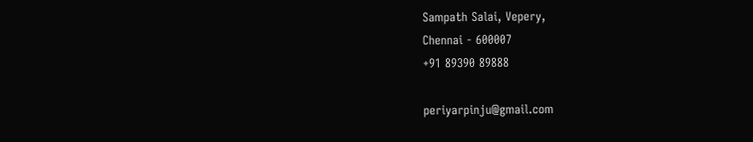Sampath Salai, Vepery,
Chennai - 600007
+91 89390 89888

periyarpinju@gmail.com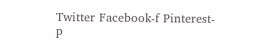Twitter Facebook-f Pinterest-p